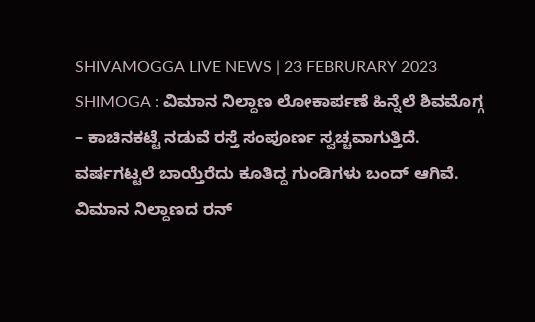SHIVAMOGGA LIVE NEWS | 23 FEBRURARY 2023
SHIMOGA : ವಿಮಾನ ನಿಲ್ದಾಣ ಲೋಕಾರ್ಪಣೆ ಹಿನ್ನೆಲೆ ಶಿವಮೊಗ್ಗ – ಕಾಚಿನಕಟ್ಟೆ ನಡುವೆ ರಸ್ತೆ ಸಂಪೂರ್ಣ ಸ್ವಚ್ಚವಾಗುತ್ತಿದೆ. ವರ್ಷಗಟ್ಟಲೆ ಬಾಯ್ತೆರೆದು ಕೂತಿದ್ದ ಗುಂಡಿಗಳು ಬಂದ್ ಆಗಿವೆ. ವಿಮಾನ ನಿಲ್ದಾಣದ ರನ್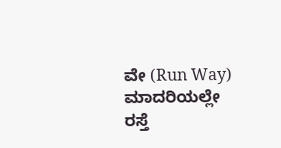ವೇ (Run Way) ಮಾದರಿಯಲ್ಲೇ ರಸ್ತೆ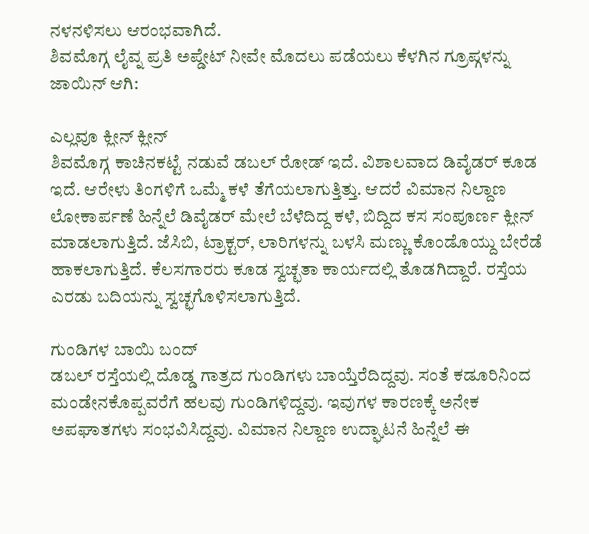ನಳನಳಿಸಲು ಆರಂಭವಾಗಿದೆ.
ಶಿವಮೊಗ್ಗ ಲೈವ್ನ ಪ್ರತಿ ಅಪ್ಡೇಟ್ ನೀವೇ ಮೊದಲು ಪಡೆಯಲು ಕೆಳಗಿನ ಗ್ರೂಪ್ಗಳನ್ನು ಜಾಯಿನ್ ಆಗಿ:

ಎಲ್ಲವೂ ಕ್ಲೀನ್ ಕ್ಲೀನ್
ಶಿವಮೊಗ್ಗ ಕಾಚಿನಕಟ್ಟೆ ನಡುವೆ ಡಬಲ್ ರೋಡ್ ಇದೆ. ವಿಶಾಲವಾದ ಡಿವೈಡರ್ ಕೂಡ ಇದೆ. ಆರೇಳು ತಿಂಗಳಿಗೆ ಒಮ್ಮೆ ಕಳೆ ತೆಗೆಯಲಾಗುತ್ತಿತ್ತು. ಆದರೆ ವಿಮಾನ ನಿಲ್ದಾಣ ಲೋಕಾರ್ಪಣೆ ಹಿನ್ನೆಲೆ ಡಿವೈಡರ್ ಮೇಲೆ ಬೆಳೆದಿದ್ದ ಕಳೆ, ಬಿದ್ದಿದ ಕಸ ಸಂಪೂರ್ಣ ಕ್ಲೀನ್ ಮಾಡಲಾಗುತ್ತಿದೆ. ಜೆಸಿಬಿ, ಟ್ರಾಕ್ಟರ್, ಲಾರಿಗಳನ್ನು ಬಳಸಿ ಮಣ್ಣು ಕೊಂಡೊಯ್ದು ಬೇರೆಡೆ ಹಾಕಲಾಗುತ್ತಿದೆ. ಕೆಲಸಗಾರರು ಕೂಡ ಸ್ವಚ್ಛತಾ ಕಾರ್ಯದಲ್ಲಿ ತೊಡಗಿದ್ದಾರೆ. ರಸ್ತೆಯ ಎರಡು ಬದಿಯನ್ನು ಸ್ವಚ್ಛಗೊಳಿಸಲಾಗುತ್ತಿದೆ.

ಗುಂಡಿಗಳ ಬಾಯಿ ಬಂದ್
ಡಬಲ್ ರಸ್ತೆಯಲ್ಲಿ ದೊಡ್ಡ ಗಾತ್ರದ ಗುಂಡಿಗಳು ಬಾಯ್ತೆರೆದಿದ್ದವು. ಸಂತೆ ಕಡೂರಿನಿಂದ ಮಂಡೇನಕೊಪ್ಪವರೆಗೆ ಹಲವು ಗುಂಡಿಗಳಿದ್ದವು. ಇವುಗಳ ಕಾರಣಕ್ಕೆ ಅನೇಕ ಅಪಘಾತಗಳು ಸಂಭವಿಸಿದ್ದವು. ವಿಮಾನ ನಿಲ್ದಾಣ ಉದ್ಘಾಟನೆ ಹಿನ್ನೆಲೆ ಈ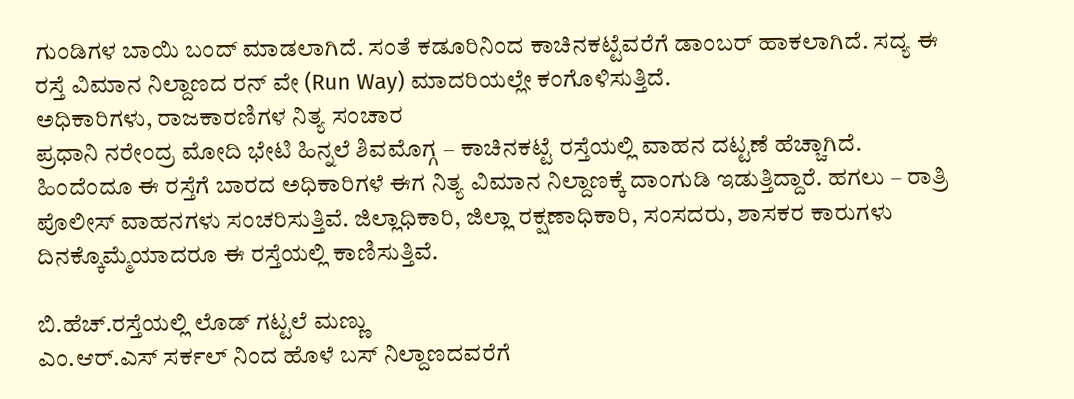ಗುಂಡಿಗಳ ಬಾಯಿ ಬಂದ್ ಮಾಡಲಾಗಿದೆ. ಸಂತೆ ಕಡೂರಿನಿಂದ ಕಾಚಿನಕಟ್ಟೆವರೆಗೆ ಡಾಂಬರ್ ಹಾಕಲಾಗಿದೆ. ಸದ್ಯ ಈ ರಸ್ತೆ ವಿಮಾನ ನಿಲ್ದಾಣದ ರನ್ ವೇ (Run Way) ಮಾದರಿಯಲ್ಲೇ ಕಂಗೊಳಿಸುತ್ತಿದೆ.
ಅಧಿಕಾರಿಗಳು, ರಾಜಕಾರಣಿಗಳ ನಿತ್ಯ ಸಂಚಾರ
ಪ್ರಧಾನಿ ನರೇಂದ್ರ ಮೋದಿ ಭೇಟಿ ಹಿನ್ನಲೆ ಶಿವಮೊಗ್ಗ – ಕಾಚಿನಕಟ್ಟೆ ರಸ್ತೆಯಲ್ಲಿ ವಾಹನ ದಟ್ಟಣೆ ಹೆಚ್ಚಾಗಿದೆ. ಹಿಂದೆಂದೂ ಈ ರಸ್ತೆಗೆ ಬಾರದ ಅಧಿಕಾರಿಗಳೆ ಈಗ ನಿತ್ಯ ವಿಮಾನ ನಿಲ್ದಾಣಕ್ಕೆ ದಾಂಗುಡಿ ಇಡುತ್ತಿದ್ದಾರೆ. ಹಗಲು – ರಾತ್ರಿ ಪೊಲೀಸ್ ವಾಹನಗಳು ಸಂಚರಿಸುತ್ತಿವೆ. ಜಿಲ್ಲಾಧಿಕಾರಿ, ಜಿಲ್ಲಾ ರಕ್ಷಣಾಧಿಕಾರಿ, ಸಂಸದರು, ಶಾಸಕರ ಕಾರುಗಳು ದಿನಕ್ಕೊಮ್ಮೆಯಾದರೂ ಈ ರಸ್ತೆಯಲ್ಲಿ ಕಾಣಿಸುತ್ತಿವೆ.

ಬಿ.ಹೆಚ್.ರಸ್ತೆಯಲ್ಲಿ ಲೊಡ್ ಗಟ್ಟಲೆ ಮಣ್ಣು
ಎಂ.ಆರ್.ಎಸ್ ಸರ್ಕಲ್ ನಿಂದ ಹೊಳೆ ಬಸ್ ನಿಲ್ದಾಣದವರೆಗೆ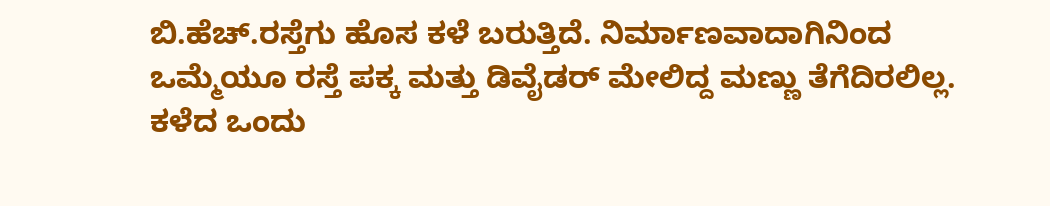ಬಿ.ಹೆಚ್.ರಸ್ತೆಗು ಹೊಸ ಕಳೆ ಬರುತ್ತಿದೆ. ನಿರ್ಮಾಣವಾದಾಗಿನಿಂದ ಒಮ್ಮೆಯೂ ರಸ್ತೆ ಪಕ್ಕ ಮತ್ತು ಡಿವೈಡರ್ ಮೇಲಿದ್ದ ಮಣ್ಣು ತೆಗೆದಿರಲಿಲ್ಲ. ಕಳೆದ ಒಂದು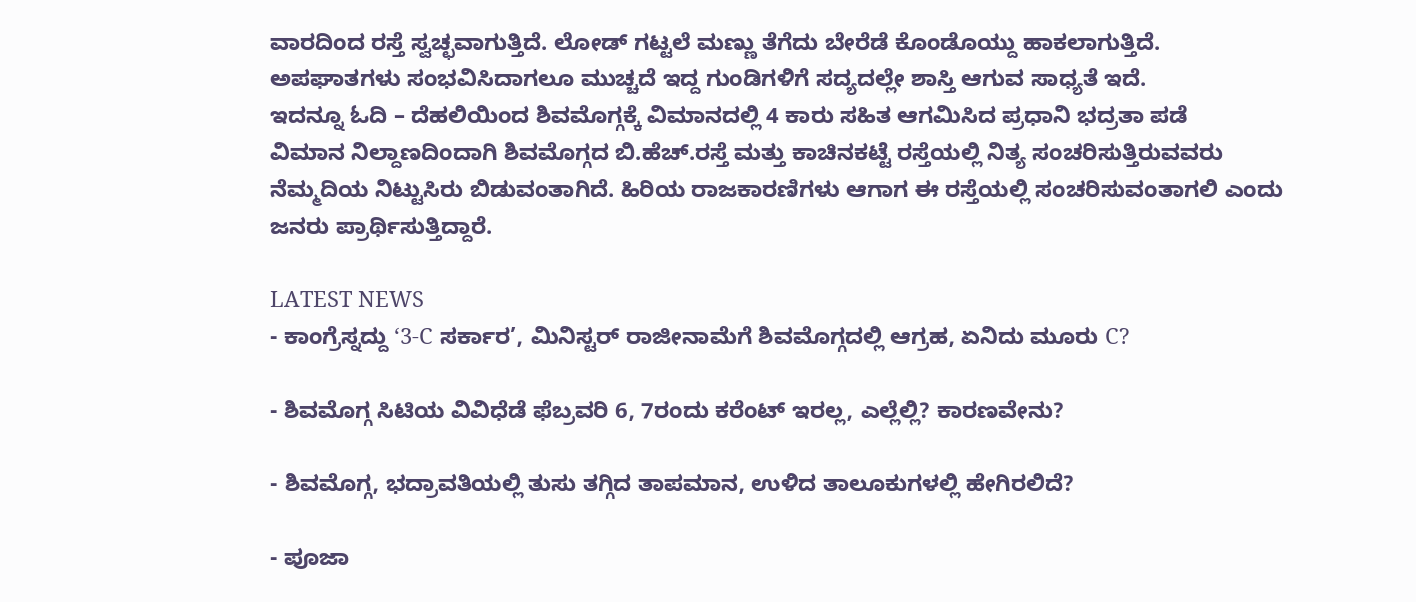ವಾರದಿಂದ ರಸ್ತೆ ಸ್ವಚ್ಛವಾಗುತ್ತಿದೆ. ಲೋಡ್ ಗಟ್ಟಲೆ ಮಣ್ಣು ತೆಗೆದು ಬೇರೆಡೆ ಕೊಂಡೊಯ್ದು ಹಾಕಲಾಗುತ್ತಿದೆ. ಅಪಘಾತಗಳು ಸಂಭವಿಸಿದಾಗಲೂ ಮುಚ್ಚದೆ ಇದ್ದ ಗುಂಡಿಗಳಿಗೆ ಸದ್ಯದಲ್ಲೇ ಶಾಸ್ತಿ ಆಗುವ ಸಾಧ್ಯತೆ ಇದೆ.
ಇದನ್ನೂ ಓದಿ – ದೆಹಲಿಯಿಂದ ಶಿವಮೊಗ್ಗಕ್ಕೆ ವಿಮಾನದಲ್ಲಿ 4 ಕಾರು ಸಹಿತ ಆಗಮಿಸಿದ ಪ್ರಧಾನಿ ಭದ್ರತಾ ಪಡೆ
ವಿಮಾನ ನಿಲ್ದಾಣದಿಂದಾಗಿ ಶಿವಮೊಗ್ಗದ ಬಿ.ಹೆಚ್.ರಸ್ತೆ ಮತ್ತು ಕಾಚಿನಕಟ್ಟೆ ರಸ್ತೆಯಲ್ಲಿ ನಿತ್ಯ ಸಂಚರಿಸುತ್ತಿರುವವರು ನೆಮ್ಮದಿಯ ನಿಟ್ಟುಸಿರು ಬಿಡುವಂತಾಗಿದೆ. ಹಿರಿಯ ರಾಜಕಾರಣಿಗಳು ಆಗಾಗ ಈ ರಸ್ತೆಯಲ್ಲಿ ಸಂಚರಿಸುವಂತಾಗಲಿ ಎಂದು ಜನರು ಪ್ರಾರ್ಥಿಸುತ್ತಿದ್ದಾರೆ.

LATEST NEWS
- ಕಾಂಗ್ರೆಸ್ನದ್ದು ‘3-C ಸರ್ಕಾರ’, ಮಿನಿಸ್ಟರ್ ರಾಜೀನಾಮೆಗೆ ಶಿವಮೊಗ್ಗದಲ್ಲಿ ಆಗ್ರಹ, ಏನಿದು ಮೂರು C?

- ಶಿವಮೊಗ್ಗ ಸಿಟಿಯ ವಿವಿಧೆಡೆ ಫೆಬ್ರವರಿ 6, 7ರಂದು ಕರೆಂಟ್ ಇರಲ್ಲ, ಎಲ್ಲೆಲ್ಲಿ? ಕಾರಣವೇನು?

- ಶಿವಮೊಗ್ಗ, ಭದ್ರಾವತಿಯಲ್ಲಿ ತುಸು ತಗ್ಗಿದ ತಾಪಮಾನ, ಉಳಿದ ತಾಲೂಕುಗಳಲ್ಲಿ ಹೇಗಿರಲಿದೆ?

- ಪೂಜಾ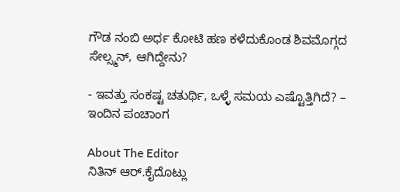ಗೌಡ ನಂಬಿ ಅರ್ಧ ಕೋಟಿ ಹಣ ಕಳೆದುಕೊಂಡ ಶಿವಮೊಗ್ಗದ ಸೇಲ್ಸ್ಮನ್, ಆಗಿದ್ದೇನು?

- ಇವತ್ತು ಸಂಕಷ್ಟ ಚತುರ್ಥಿ, ಒಳ್ಳೆ ಸಮಯ ಎಷ್ಟೊತ್ತಿಗಿದೆ? – ಇಂದಿನ ಪಂಚಾಂಗ

About The Editor
ನಿತಿನ್ ಆರ್.ಕೈದೊಟ್ಲು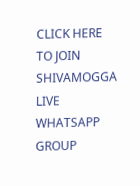CLICK HERE TO JOIN SHIVAMOGGA LIVE WHATSAPP GROUP